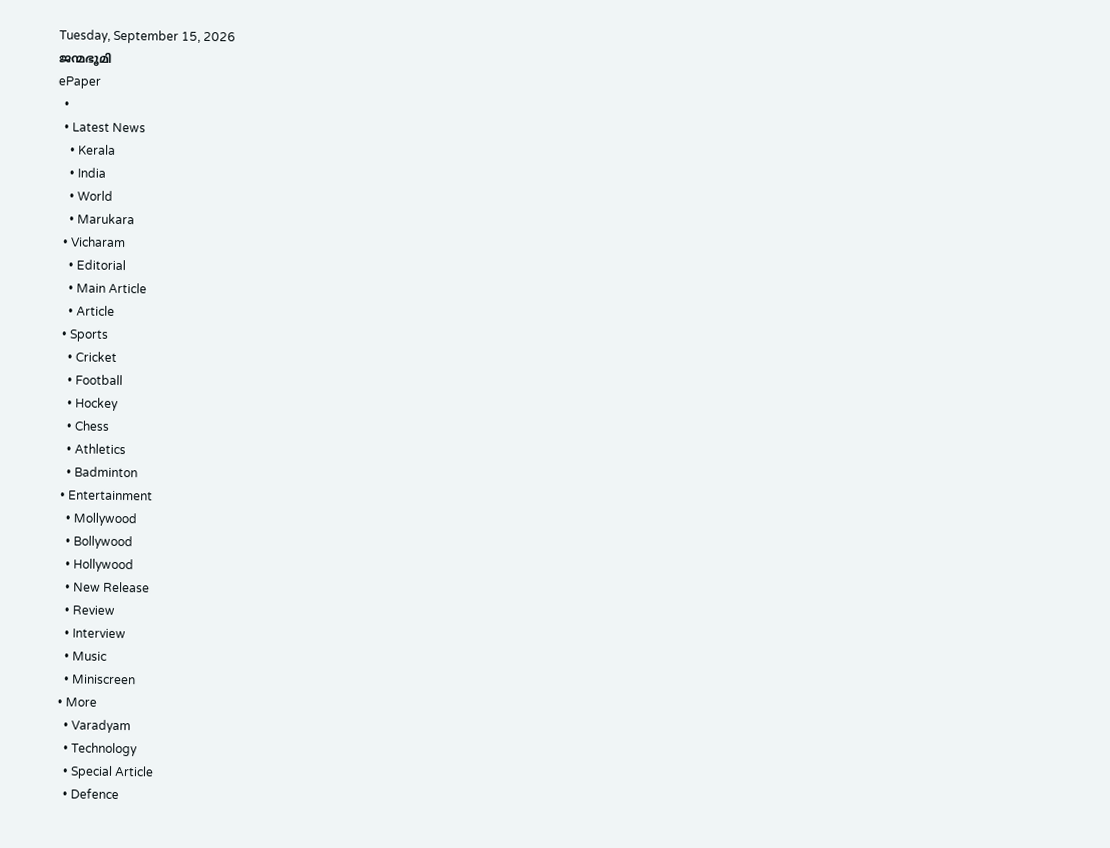Tuesday, September 15, 2026
ജന്മഭൂമി
ePaper
  •
  • Latest News
    • Kerala
    • India
    • World
    • Marukara
  • Vicharam
    • Editorial
    • Main Article
    • Article
  • Sports
    • Cricket
    • Football
    • Hockey
    • Chess
    • Athletics
    • Badminton
  • Entertainment
    • Mollywood
    • Bollywood
    • Hollywood
    • New Release
    • Review
    • Interview
    • Music
    • Miniscreen
  • More
    • Varadyam
    • Technology
    • Special Article
    • Defence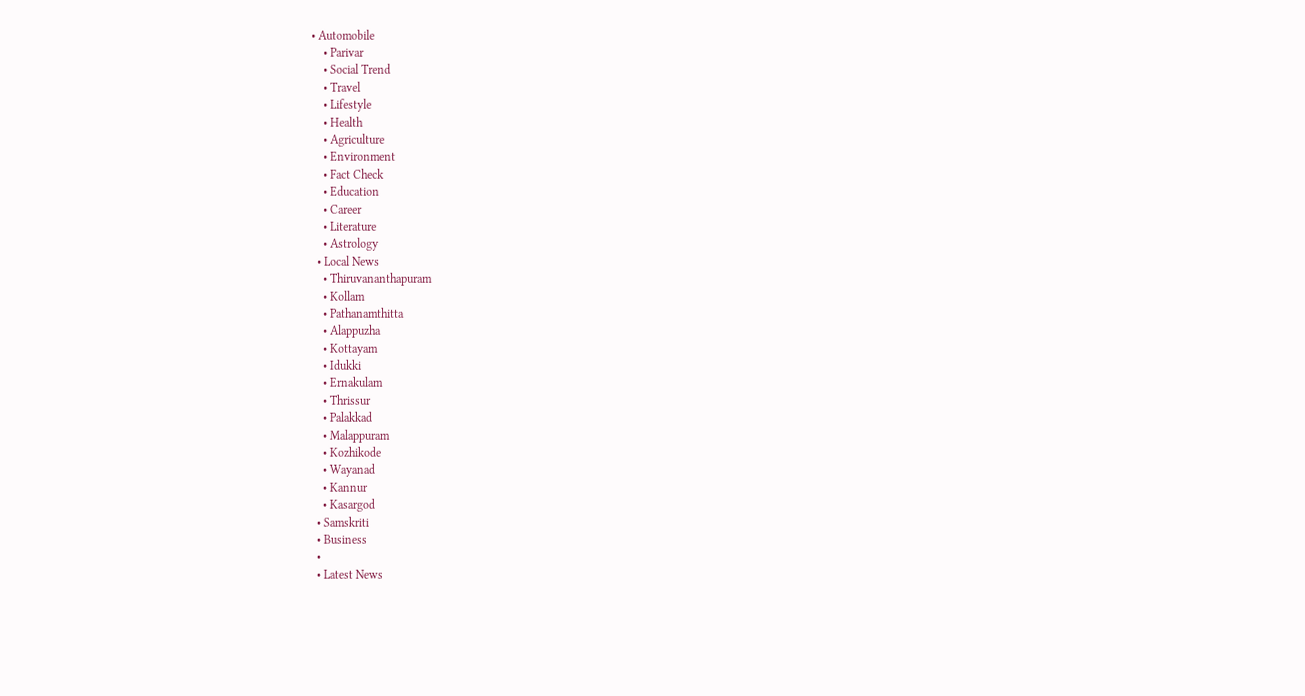• Automobile
    • Parivar
    • Social Trend
    • Travel
    • Lifestyle
    • Health
    • Agriculture
    • Environment
    • Fact Check
    • Education
    • Career
    • Literature
    • Astrology
  • Local News
    • Thiruvananthapuram
    • Kollam
    • Pathanamthitta
    • Alappuzha
    • Kottayam
    • Idukki
    • Ernakulam
    • Thrissur
    • Palakkad
    • Malappuram
    • Kozhikode
    • Wayanad
    • Kannur
    • Kasargod
  • Samskriti
  • Business
  •
  • Latest News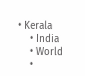• Kerala
    • India
    • World
    •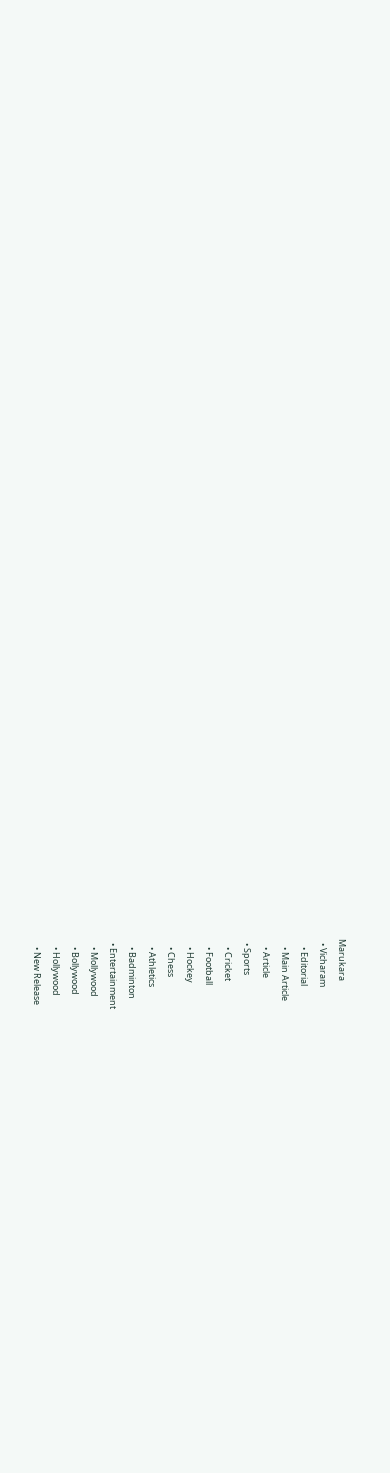Marukara
  • Vicharam
    • Editorial
    • Main Article
    • Article
  • Sports
    • Cricket
    • Football
    • Hockey
    • Chess
    • Athletics
    • Badminton
  • Entertainment
    • Mollywood
    • Bollywood
    • Hollywood
    • New Release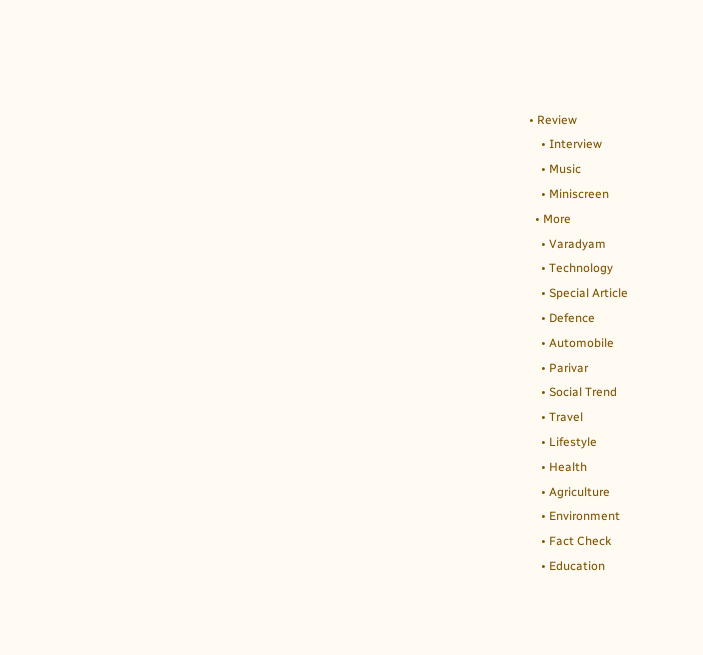• Review
    • Interview
    • Music
    • Miniscreen
  • More
    • Varadyam
    • Technology
    • Special Article
    • Defence
    • Automobile
    • Parivar
    • Social Trend
    • Travel
    • Lifestyle
    • Health
    • Agriculture
    • Environment
    • Fact Check
    • Education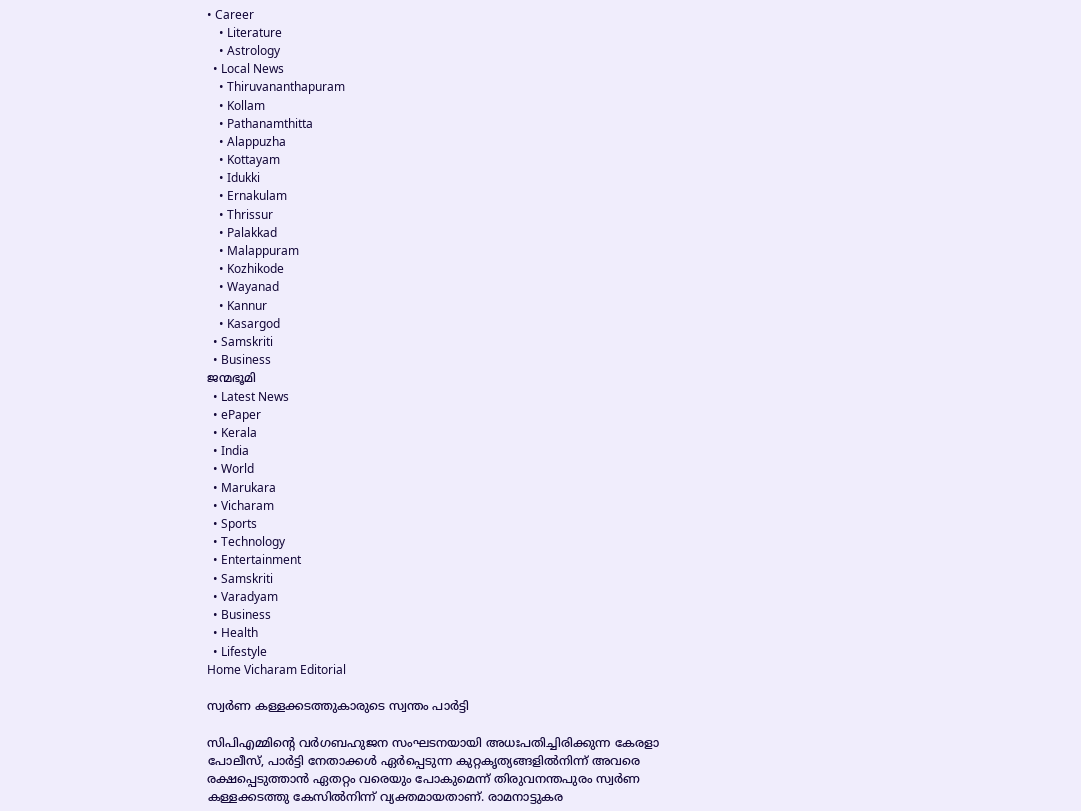• Career
    • Literature
    • Astrology
  • Local News
    • Thiruvananthapuram
    • Kollam
    • Pathanamthitta
    • Alappuzha
    • Kottayam
    • Idukki
    • Ernakulam
    • Thrissur
    • Palakkad
    • Malappuram
    • Kozhikode
    • Wayanad
    • Kannur
    • Kasargod
  • Samskriti
  • Business
ജന്മഭൂമി
  • Latest News
  • ePaper
  • Kerala
  • India
  • World
  • Marukara
  • Vicharam
  • Sports
  • Technology
  • Entertainment
  • Samskriti
  • Varadyam
  • Business
  • Health
  • Lifestyle
Home Vicharam Editorial

സ്വര്‍ണ കള്ളക്കടത്തുകാരുടെ സ്വന്തം പാര്‍ട്ടി

സിപിഎമ്മിന്റെ വര്‍ഗബഹുജന സംഘടനയായി അധഃപതിച്ചിരിക്കുന്ന കേരളാ പോലീസ്, പാര്‍ട്ടി നേതാക്കള്‍ ഏര്‍പ്പെടുന്ന കുറ്റകൃത്യങ്ങളില്‍നിന്ന് അവരെ രക്ഷപ്പെടുത്താന്‍ ഏതറ്റം വരെയും പോകുമെന്ന് തിരുവനന്തപുരം സ്വര്‍ണ കള്ളക്കടത്തു കേസില്‍നിന്ന് വ്യക്തമായതാണ്. രാമനാട്ടുകര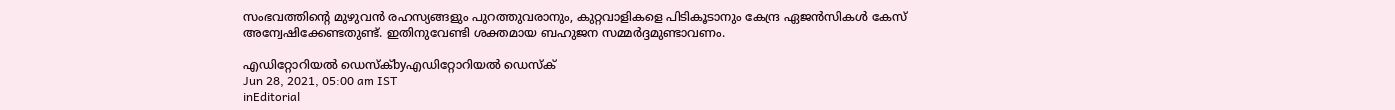സംഭവത്തിന്റെ മുഴുവന്‍ രഹസ്യങ്ങളും പുറത്തുവരാനും, കുറ്റവാളികളെ പിടികൂടാനും കേന്ദ്ര ഏജന്‍സികള്‍ കേസ് അന്വേഷിക്കേണ്ടതുണ്ട്. ഇതിനുവേണ്ടി ശക്തമായ ബഹുജന സമ്മര്‍ദ്ദമുണ്ടാവണം.

എഡിറ്റോറിയൽ ഡെസ്ക്byഎഡിറ്റോറിയൽ ഡെസ്ക്
Jun 28, 2021, 05:00 am IST
inEditorial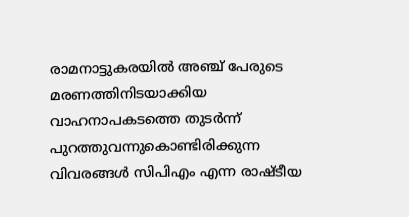രാമനാട്ടുകരയില്‍ അഞ്ച് പേരുടെ മരണത്തിനിടയാക്കിയ വാഹനാപകടത്തെ തുടര്‍ന്ന് പുറത്തുവന്നുകൊണ്ടിരിക്കുന്ന വിവരങ്ങള്‍ സിപിഎം എന്ന രാഷ്ടീയ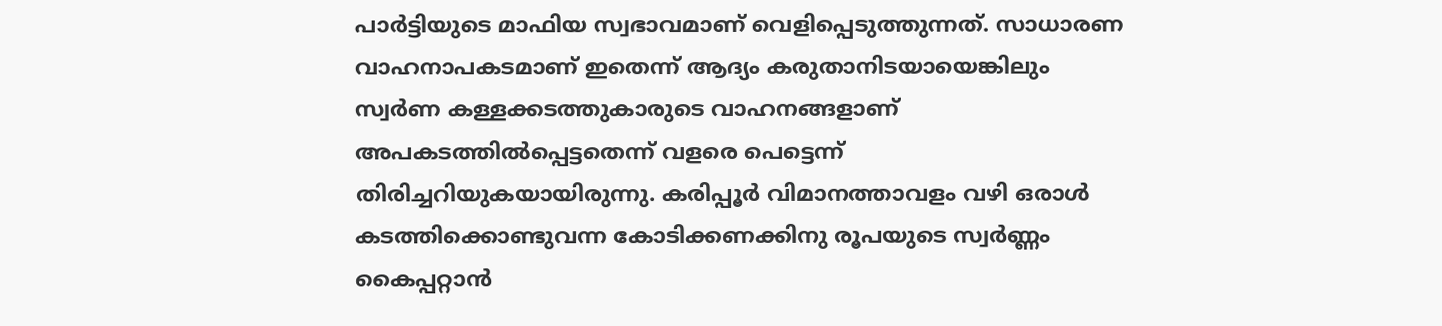പാര്‍ട്ടിയുടെ മാഫിയ സ്വഭാവമാണ് വെളിപ്പെടുത്തുന്നത്. സാധാരണ വാഹനാപകടമാണ് ഇതെന്ന് ആദ്യം കരുതാനിടയായെങ്കിലും സ്വര്‍ണ കള്ളക്കടത്തുകാരുടെ വാഹനങ്ങളാണ് അപകടത്തില്‍പ്പെട്ടതെന്ന് വളരെ പെട്ടെന്ന് തിരിച്ചറിയുകയായിരുന്നു. കരിപ്പൂര്‍ വിമാനത്താവളം വഴി ഒരാള്‍ കടത്തിക്കൊണ്ടുവന്ന കോടിക്കണക്കിനു രൂപയുടെ സ്വര്‍ണ്ണം കൈപ്പറ്റാന്‍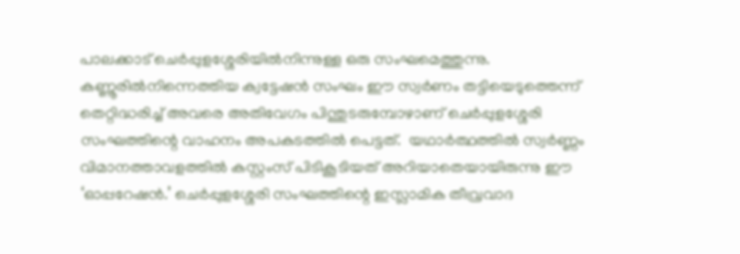പാലക്കാട് ചെര്‍പ്പുളശ്ശേരിയില്‍നിന്നുള്ള ഒരു സംഘമെത്തുന്നു. കണ്ണൂരില്‍നിന്നെത്തിയ ക്വട്ടേഷന്‍ സംഘം ഈ സ്വര്‍ണം തട്ടിയെടുത്തെന്ന് തെറ്റിദ്ധരിച്ച് അവരെ അതിവേഗം പിന്തുടരുമ്പോഴാണ് ചെര്‍പ്പുളശ്ശേരി സംഘത്തിന്റെ വാഹനം അപകടത്തില്‍ പെട്ടത്.  യഥാര്‍ത്ഥത്തില്‍ സ്വര്‍ണ്ണം വിമാനത്താവളത്തില്‍ കസ്റ്റംസ് പിടികൂടിയത് അറിയാതെയായിരുന്നു ഈ ‘ഓപ്പറേഷന്‍.’ ചെര്‍പ്പുളശ്ശേരി സംഘത്തിന്റെ ഇസ്ലാമിക തീവ്രവാദ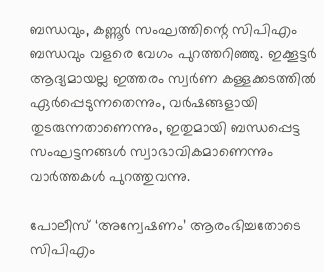ബന്ധവും, കണ്ണൂര്‍ സംഘത്തിന്റെ സിപിഎം ബന്ധവും വളരെ വേഗം പുറത്തറിഞ്ഞു. ഇക്കൂട്ടര്‍ ആദ്യമായല്ല ഇത്തരം സ്വര്‍ണ കള്ളക്കടത്തില്‍ ഏര്‍പ്പെടുന്നതെന്നും, വര്‍ഷങ്ങളായി തുടരുന്നതാണെന്നും, ഇതുമായി ബന്ധപ്പെട്ട സംഘട്ടനങ്ങള്‍ സ്വാഭാവികമാണെന്നും വാര്‍ത്തകള്‍ പുറത്തുവന്നു.

പോലീസ് ‘അന്വേഷണം’ ആരംഭിച്ചതോടെ സിപിഎം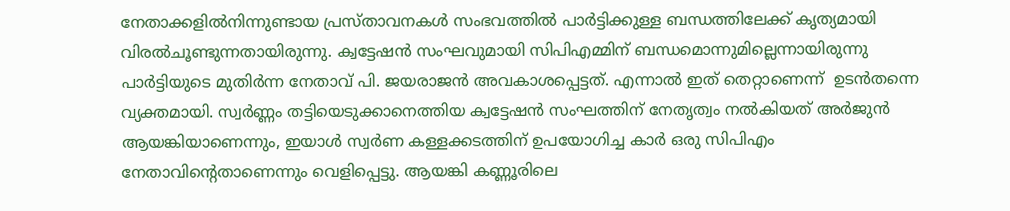നേതാക്കളില്‍നിന്നുണ്ടായ പ്രസ്താവനകള്‍ സംഭവത്തില്‍ പാര്‍ട്ടിക്കുള്ള ബന്ധത്തിലേക്ക് കൃത്യമായി വിരല്‍ചൂണ്ടുന്നതായിരുന്നു. ക്വട്ടേഷന്‍ സംഘവുമായി സിപിഎമ്മിന് ബന്ധമൊന്നുമില്ലെന്നായിരുന്നു പാര്‍ട്ടിയുടെ മുതിര്‍ന്ന നേതാവ് പി. ജയരാജന്‍ അവകാശപ്പെട്ടത്. എന്നാല്‍ ഇത് തെറ്റാണെന്ന്  ഉടന്‍തന്നെ വ്യക്തമായി. സ്വര്‍ണ്ണം തട്ടിയെടുക്കാനെത്തിയ ക്വട്ടേഷന്‍ സംഘത്തിന് നേതൃത്വം നല്‍കിയത് അര്‍ജുന്‍ ആയങ്കിയാണെന്നും, ഇയാള്‍ സ്വര്‍ണ കള്ളക്കടത്തിന് ഉപയോഗിച്ച കാര്‍ ഒരു സിപിഎം നേതാവിന്റെതാണെന്നും വെളിപ്പെട്ടു. ആയങ്കി കണ്ണൂരിലെ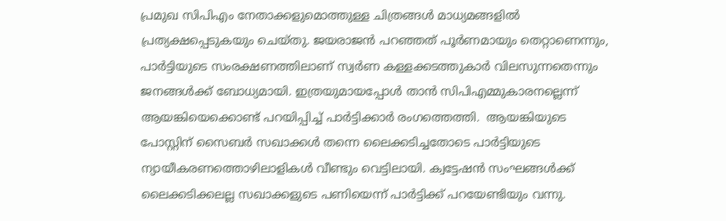പ്രമുഖ സിപിഎം നേതാക്കളുമൊത്തുള്ള ചിത്രങ്ങള്‍ മാധ്യമങ്ങളില്‍ പ്രത്യക്ഷപ്പെടുകയും ചെയ്തു. ജയരാജന്‍ പറഞ്ഞത് പൂര്‍ണമായും തെറ്റാണെന്നും, പാര്‍ട്ടിയുടെ സംരക്ഷണത്തിലാണ് സ്വര്‍ണ കള്ളക്കടത്തുകാര്‍ വിലസുന്നതെന്നും ജനങ്ങള്‍ക്ക് ബോധ്യമായി. ഇത്രയുമായപ്പോള്‍ താന്‍ സിപിഎമ്മുകാരനല്ലെന്ന് ആയങ്കിയെക്കൊണ്ട് പറയിപ്പിച്ച് പാര്‍ട്ടിക്കാര്‍ രംഗത്തെത്തി.  ആയങ്കിയുടെ പോസ്റ്റിന് സൈബര്‍ സഖാക്കള്‍ തന്നെ ലൈക്കടിച്ചതോടെ പാര്‍ട്ടിയുടെ ന്യായീകരണത്തൊഴിലാളികള്‍ വീണ്ടും വെട്ടിലായി. ക്വട്ടേഷന്‍ സംഘങ്ങള്‍ക്ക് ലൈക്കടിക്കലല്ല സഖാക്കളുടെ പണിയെന്ന് പാര്‍ട്ടിക്ക് പറയേണ്ടിയും വന്നു.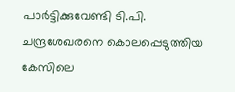പാര്‍ട്ടിക്കുവേണ്ടി ടി.പി. ചന്ദ്രശേഖരനെ കൊലപ്പെടുത്തിയ കേസിലെ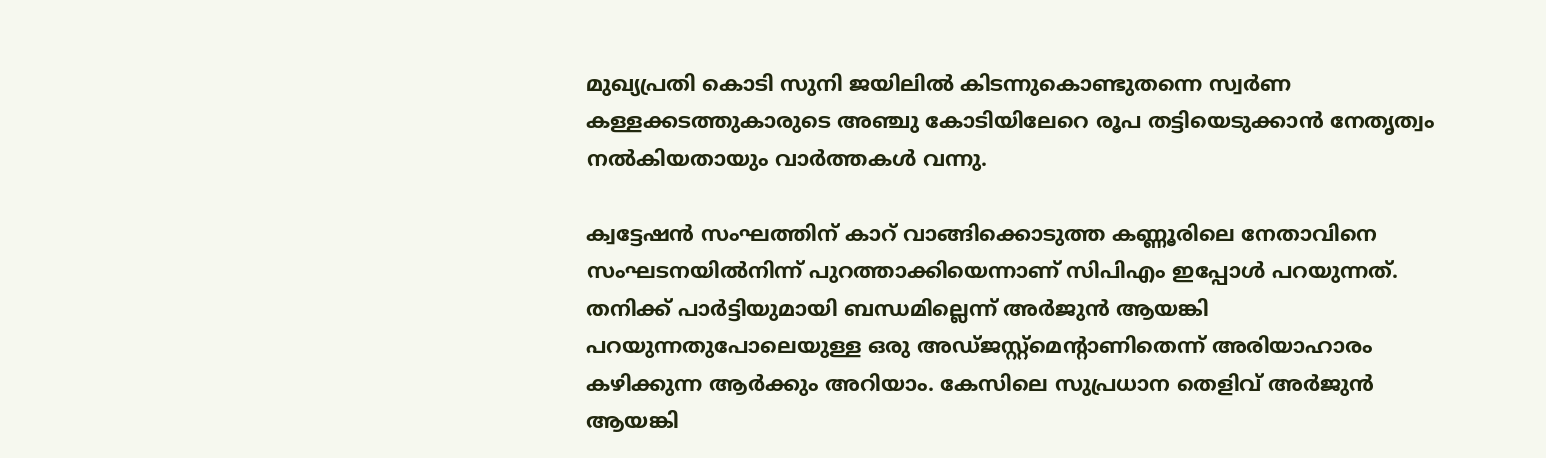മുഖ്യപ്രതി കൊടി സുനി ജയിലില്‍ കിടന്നുകൊണ്ടുതന്നെ സ്വര്‍ണ കള്ളക്കടത്തുകാരുടെ അഞ്ചു കോടിയിലേറെ രൂപ തട്ടിയെടുക്കാന്‍ നേതൃത്വം നല്‍കിയതായും വാര്‍ത്തകള്‍ വന്നു.

ക്വട്ടേഷന്‍ സംഘത്തിന് കാറ് വാങ്ങിക്കൊടുത്ത കണ്ണൂരിലെ നേതാവിനെ സംഘടനയില്‍നിന്ന് പുറത്താക്കിയെന്നാണ് സിപിഎം ഇപ്പോള്‍ പറയുന്നത്. തനിക്ക് പാര്‍ട്ടിയുമായി ബന്ധമില്ലെന്ന് അര്‍ജുന്‍ ആയങ്കി പറയുന്നതുപോലെയുള്ള ഒരു അഡ്ജസ്റ്റ്‌മെന്റാണിതെന്ന് അരിയാഹാരം കഴിക്കുന്ന ആര്‍ക്കും അറിയാം. കേസിലെ സുപ്രധാന തെളിവ് അര്‍ജുന്‍ ആയങ്കി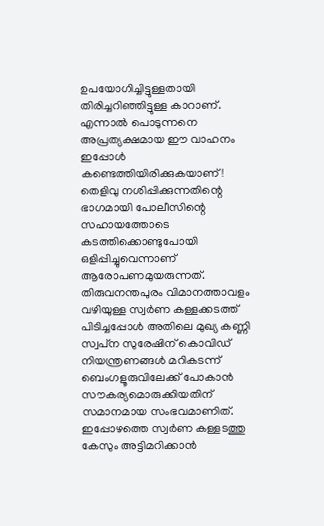ഉപയോഗിച്ചിട്ടുള്ളതായി തിരിച്ചറിഞ്ഞിട്ടുള്ള കാറാണ്. എന്നാല്‍ പൊടുന്നനെ അപ്രത്യക്ഷമായ ഈ വാഹനം ഇപ്പോള്‍ കണ്ടെത്തിയിരിക്കുകയാണ്! തെളിവു നശിപ്പിക്കുന്നതിന്റെ ഭാഗമായി പോലീസിന്റെ സഹായത്തോടെ കടത്തിക്കൊണ്ടുപോയി ഒളിപ്പിച്ചുവെന്നാണ് ആരോപണമുയരുന്നത്. തിരുവനന്തപുരം വിമാനത്താവളം വഴിയുള്ള സ്വര്‍ണ കള്ളക്കടത്ത് പിടിച്ചപ്പോള്‍ അതിലെ മുഖ്യ കണ്ണി സ്വപ്‌ന സുരേഷിന് കൊവിഡ് നിയന്ത്രണങ്ങള്‍ മറികടന്ന് ബെംഗളൂരുവിലേക്ക് പോകാന്‍ സൗകര്യമൊരുക്കിയതിന് സമാനമായ സംഭവമാണിത്. ഇപ്പോഴത്തെ സ്വര്‍ണ കള്ളടത്തു കേസും അട്ടിമറിക്കാന്‍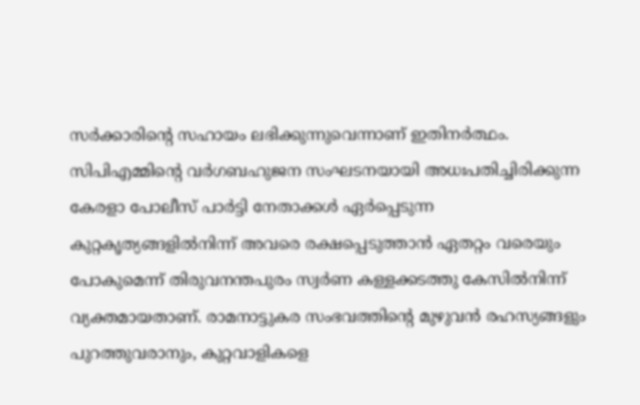സര്‍ക്കാരിന്റെ സഹായം ലഭിക്കുന്നുവെന്നാണ് ഇതിനര്‍ത്ഥം. സിപിഎമ്മിന്റെ വര്‍ഗബഹുജന സംഘടനയായി അധഃപതിച്ചിരിക്കുന്ന കേരളാ പോലീസ് പാര്‍ട്ടി നേതാക്കള്‍ ഏര്‍പ്പെടുന്ന കുറ്റകൃത്യങ്ങളില്‍നിന്ന് അവരെ രക്ഷപ്പെടുത്താന്‍ ഏതറ്റം വരെയും പോകുമെന്ന് തിരുവനന്തപുരം സ്വര്‍ണ കള്ളക്കടത്തു കേസില്‍നിന്ന് വ്യക്തമായതാണ്. രാമനാട്ടുകര സംഭവത്തിന്റെ മുഴുവന്‍ രഹസ്യങ്ങളും പുറത്തുവരാനും, കുറ്റവാളികളെ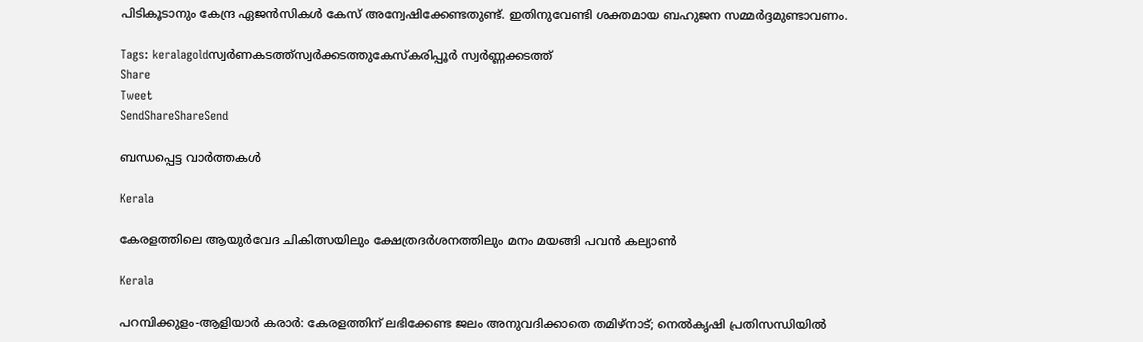പിടികൂടാനും കേന്ദ്ര ഏജന്‍സികള്‍ കേസ് അന്വേഷിക്കേണ്ടതുണ്ട്. ഇതിനുവേണ്ടി ശക്തമായ ബഹുജന സമ്മര്‍ദ്ദമുണ്ടാവണം.

Tags: keralagoldസ്വര്‍ണകടത്ത്സ്വര്‍ക്കടത്തുകേസ്കരിപ്പൂര്‍ സ്വര്‍ണ്ണക്കടത്ത്
Share
Tweet
SendShareShareSend

ബന്ധപ്പെട്ട വാര്‍ത്തകള്‍

Kerala

കേരളത്തിലെ ആയുര്‍വേദ ചികിത്സയിലും ക്ഷേത്രദര്‍ശനത്തിലും മനം മയങ്ങി പവന്‍ കല്യാണ്‍

Kerala

പറമ്പിക്കുളം-ആളിയാര്‍ കരാര്‍: കേരളത്തിന് ലഭിക്കേണ്ട ജലം അനുവദിക്കാതെ തമിഴ്നാട്; നെല്‍കൃഷി പ്രതിസന്ധിയില്‍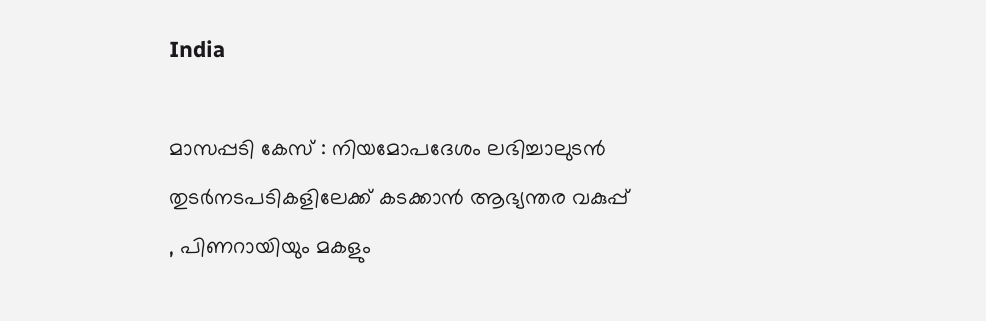India

മാസപ്പടി കേസ് : നിയമോപദേശം ലഭിച്ചാലുടന്‍ തുടര്‍നടപടികളിലേക്ക് കടക്കാന്‍ ആഭ്യന്തര വകുപ്പ് , പിണറായിയും മകളും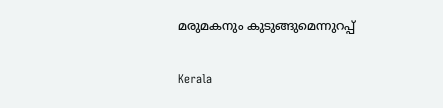മരുമകനും കുടുങ്ങുമെന്നുറപ്പ്

Kerala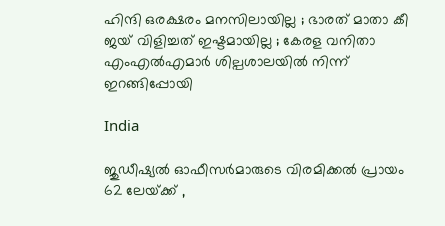ഹിന്ദി ഒരക്ഷരം മനസിലായില്ല ; ഭാരത് മാതാ കീ ജയ് വിളിച്ചത് ഇഷ്ടമായില്ല ; കേരള വനിതാ എംഎൽഎമാർ ശില്പശാലയില്‍ നിന്ന് ഇറങ്ങിപ്പോയി

India

ജുഡീഷ്യല്‍ ഓഫീസര്‍മാരുടെ വിരമിക്കല്‍ പ്രായം 62 ലേയ്‌ക്ക് ,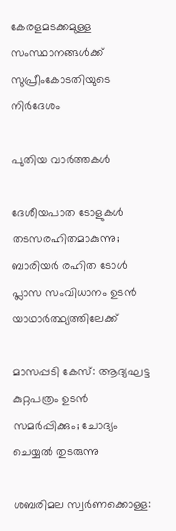കേരളമടക്കമുള്ള സംസ്ഥാനങ്ങള്‍ക്ക് സുപ്രീംകോടതിയുടെ നിര്‍ദേശം

പുതിയ വാര്‍ത്തകള്‍

ദേശീയപാത ടോളുകള്‍ തടസരഹിതമാകുന്നു; ബാരിയര്‍ രഹിത ടോള്‍ പ്ലാസ സംവിധാനം ഉടന്‍ യാഥാര്‍ത്ഥ്യത്തിലേക്ക്

മാസപ്പടി കേസ്: ആദ്യഘട്ട കുറ്റപത്രം ഉടന്‍ സമര്‍പ്പിക്കും; ചോദ്യം ചെയ്യല്‍ തുടരുന്നു

ശബരിമല സ്വര്‍ണക്കൊള്ള: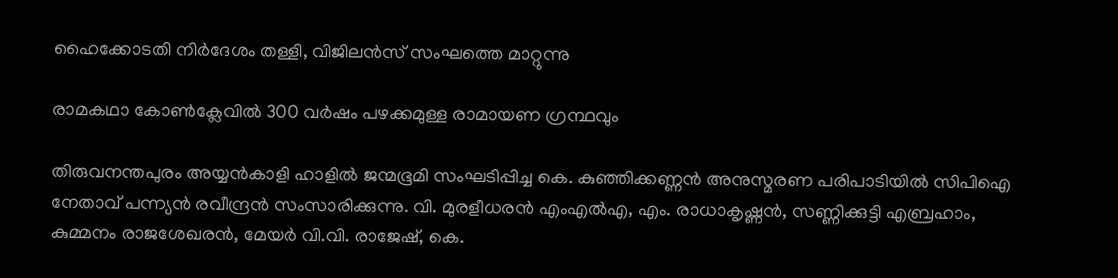ഹൈക്കോടതി നിര്‍ദേശം തള്ളി, വിജിലന്‍സ് സംഘത്തെ മാറ്റുന്നു

രാമകഥാ കോണ്‍ക്ലേവില്‍ 300 വര്‍ഷം പഴക്കമുള്ള രാമായണ ഗ്രന്ഥവും

തിരുവനന്തപുരം അയ്യന്‍കാളി ഹാളില്‍ ജന്മഭൂമി സംഘടിപ്പിച്ച കെ. കുഞ്ഞിക്കണ്ണന്‍ അനുസ്മരണ പരിപാടിയില്‍ സിപിഐ
നേതാവ് പന്ന്യന്‍ രവീന്ദ്രന്‍ സംസാരിക്കുന്നു. വി. മുരളീധരന്‍ എംഎല്‍എ, എം. രാധാകൃഷ്ണന്‍, സണ്ണിക്കുട്ടി എബ്രഹാം,
കുമ്മനം രാജശേഖരന്‍, മേയര്‍ വി.വി. രാജേഷ്, കെ.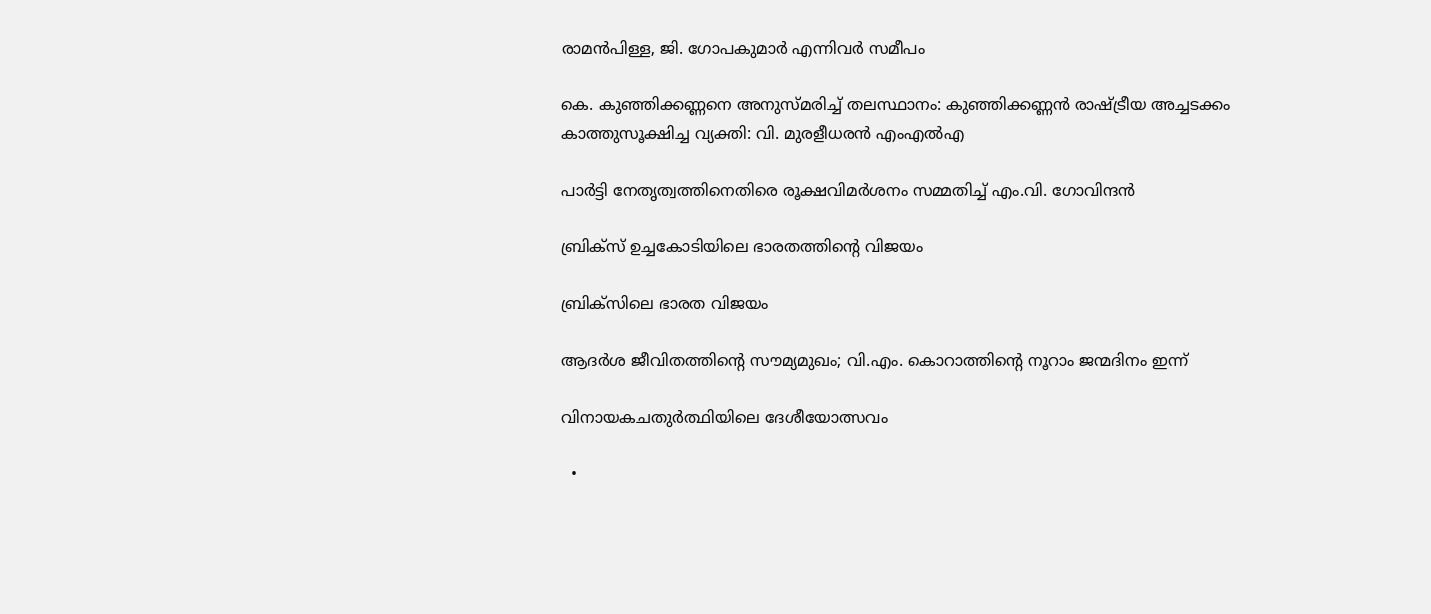രാമന്‍പിള്ള, ജി. ഗോപകുമാര്‍ എന്നിവര്‍ സമീപം

കെ. കുഞ്ഞിക്കണ്ണനെ അനുസ്മരിച്ച് തലസ്ഥാനം: കുഞ്ഞിക്കണ്ണന്‍ രാഷ്‌ട്രീയ അച്ചടക്കം കാത്തുസൂക്ഷിച്ച വ്യക്തി: വി. മുരളീധരന്‍ എംഎല്‍എ

പാര്‍ട്ടി നേതൃത്വത്തിനെതിരെ രൂക്ഷവിമര്‍ശനം സമ്മതിച്ച് എം.വി. ഗോവിന്ദന്‍

ബ്രിക്‌സ് ഉച്ചകോടിയിലെ ഭാരതത്തിന്റെ വിജയം

ബ്രിക്‌സിലെ ഭാരത വിജയം

ആദര്‍ശ ജീവിതത്തിന്റെ സൗമ്യമുഖം; വി.എം. കൊറാത്തിന്റെ നൂറാം ജന്മദിനം ഇന്ന്

വിനായകചതുര്‍ത്ഥിയിലെ ദേശീയോത്സവം

  •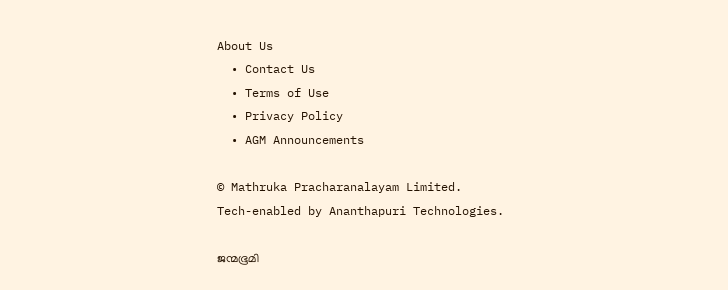About Us
  • Contact Us
  • Terms of Use
  • Privacy Policy
  • AGM Announcements

© Mathruka Pracharanalayam Limited.
Tech-enabled by Ananthapuri Technologies.

ജന്മഭൂമി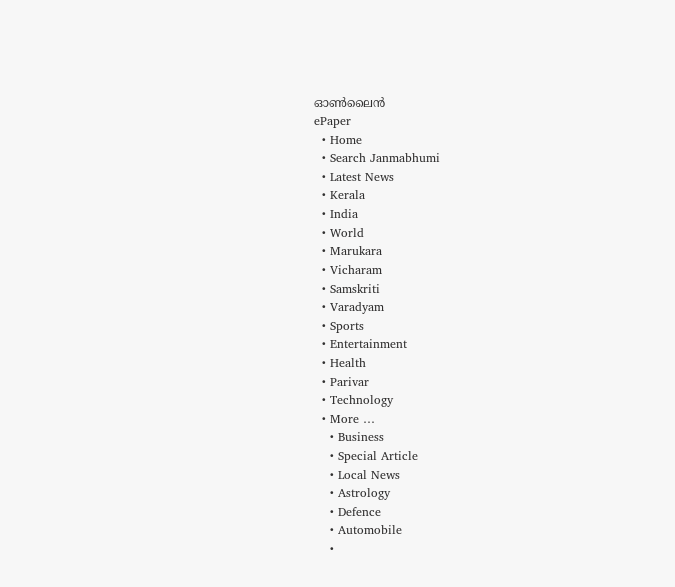ഓണ്‍ലൈന്‍
ePaper
  • Home
  • Search Janmabhumi
  • Latest News
  • Kerala
  • India
  • World
  • Marukara
  • Vicharam
  • Samskriti
  • Varadyam
  • Sports
  • Entertainment
  • Health
  • Parivar
  • Technology
  • More …
    • Business
    • Special Article
    • Local News
    • Astrology
    • Defence
    • Automobile
    •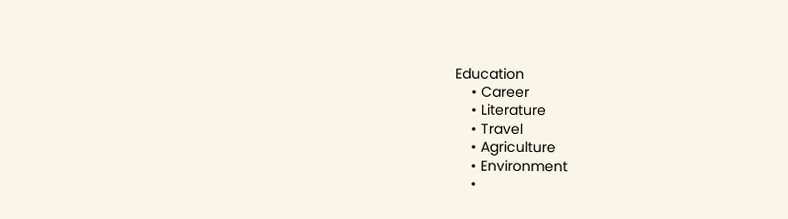Education
    • Career
    • Literature
    • Travel
    • Agriculture
    • Environment
    •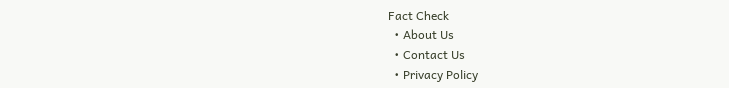Fact Check
  • About Us
  • Contact Us
  • Privacy Policy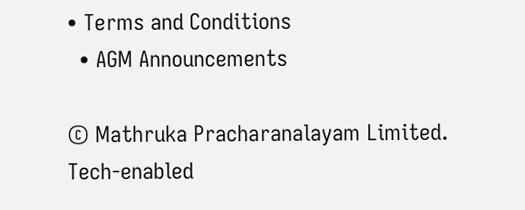• Terms and Conditions
  • AGM Announcements

© Mathruka Pracharanalayam Limited.
Tech-enabled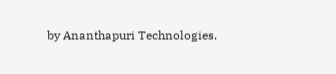by Ananthapuri Technologies.